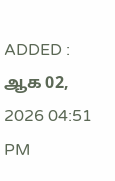ADDED : ஆக 02, 2026 04:51 PM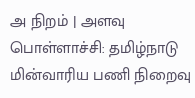அ நிறம் | அளவு
பொள்ளாச்சி: தமிழ்நாடு மின்வாரிய பணி நிறைவு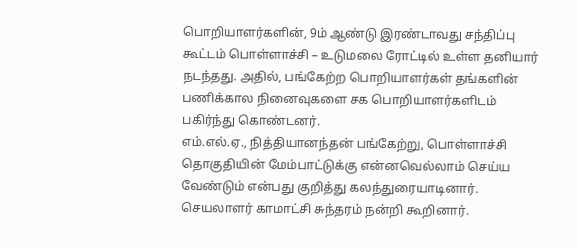பொறியாளர்களின், 9ம் ஆண்டு இரண்டாவது சந்திப்பு கூட்டம் பொள்ளாச்சி – உடுமலை ரோட்டில் உள்ள தனியார் நடந்தது. அதில், பங்கேற்ற பொறியாளர்கள் தங்களின் பணிக்கால நினைவுகளை சக பொறியாளர்களிடம் பகிர்ந்து கொண்டனர்.
எம்.எல்.ஏ., நித்தியானந்தன் பங்கேற்று, பொள்ளாச்சி தொகுதியின் மேம்பாட்டுக்கு என்னவெல்லாம் செய்ய வேண்டும் என்பது குறித்து கலந்துரையாடினார்.
செயலாளர் காமாட்சி சுந்தரம் நன்றி கூறினார்.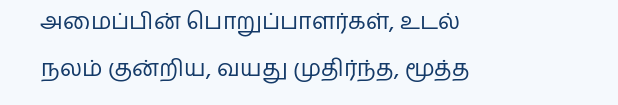அமைப்பின் பொறுப்பாளர்கள், உடல் நலம் குன்றிய, வயது முதிர்ந்த, மூத்த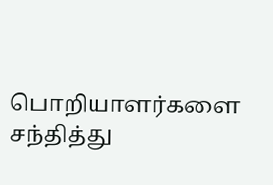பொறியாளர்களை சந்தித்து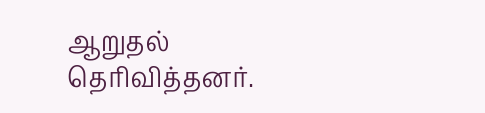ஆறுதல் தெரிவித்தனர்.